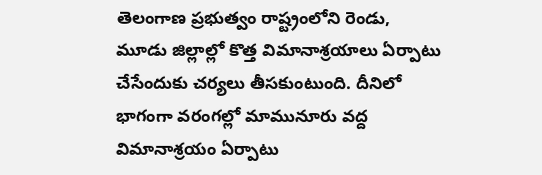తెలంగాణ ప్రభుత్వం రాష్ట్రంలోని రెండు, మూడు జిల్లాల్లో కొత్త విమానాశ్రయాలు ఏర్పాటు చేసేందుకు చర్యలు తీసకుంటుంది. దీనిలో భాగంగా వరంగల్లో మామునూరు వద్ద విమానాశ్రయం ఏర్పాటు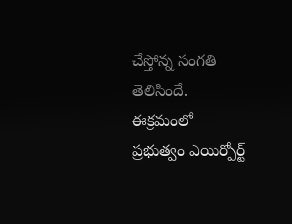చేస్తోన్న సంగతి తెలిసిందే. ఈక్రమంలో ప్రభుత్వం ఎయిర్పోర్ట్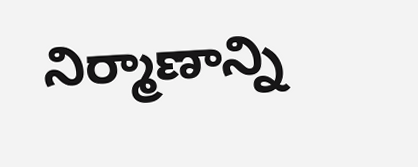నిర్మాణాన్ని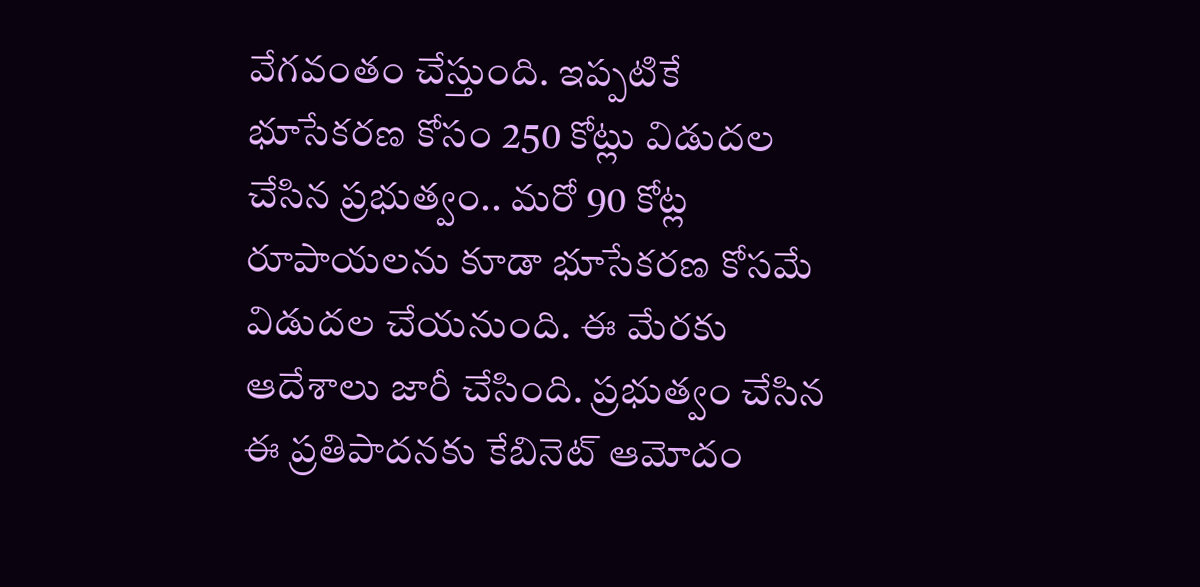వేగవంతం చేస్తుంది. ఇప్పటికే భూసేకరణ కోసం 250 కోట్లు విడుదల చేసిన ప్రభుత్వం.. మరో 90 కోట్ల రూపాయలను కూడా భూసేకరణ కోసమే విడుదల చేయనుంది. ఈ మేరకు ఆదేశాలు జారీ చేసింది. ప్రభుత్వం చేసిన ఈ ప్రతిపాదనకు కేబినెట్ ఆమోదం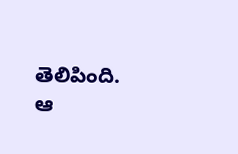తెలిపింది. ఆ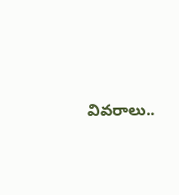వివరాలు..